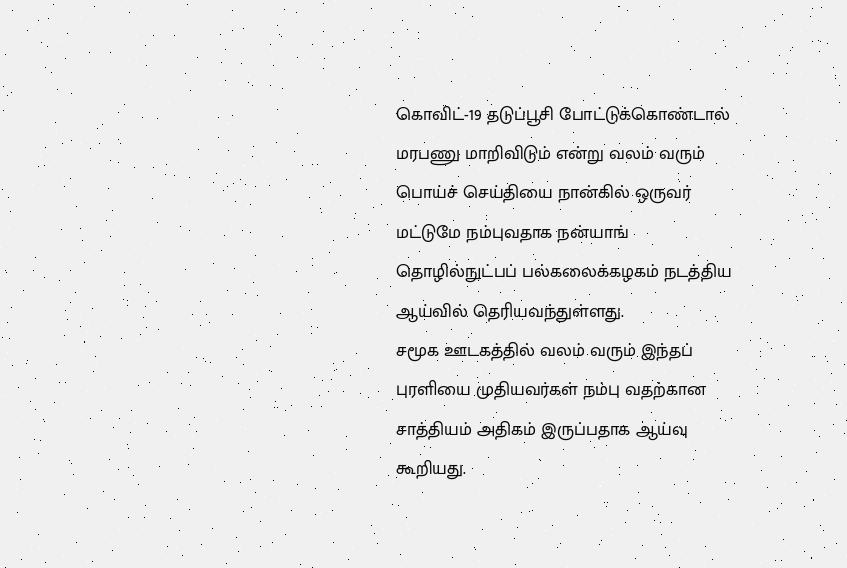கொவிட்-19 தடுப்பூசி போட்டுக்கொண்டால் மரபணு மாறிவிடும் என்று வலம் வரும் பொய்ச் செய்தியை நான்கில் ஒருவர் மட்டுமே நம்புவதாக நன்யாங் தொழில்நுட்பப் பல்கலைக்கழகம் நடத்திய ஆய்வில் தெரியவந்துள்ளது.
சமூக ஊடகத்தில் வலம் வரும் இந்தப் புரளியை முதியவர்கள் நம்பு வதற்கான சாத்தியம் அதிகம் இருப்பதாக ஆய்வு கூறியது.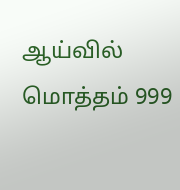ஆய்வில் மொத்தம் 999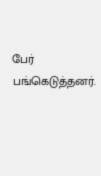பேர் பங்கெடுத்தனர்.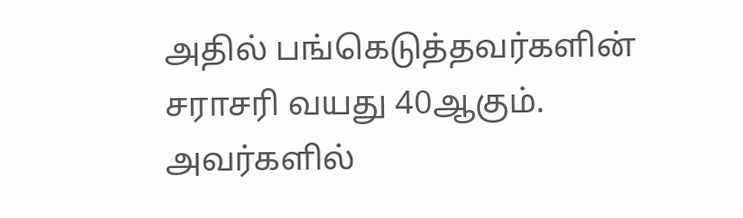அதில் பங்கெடுத்தவர்களின் சராசரி வயது 40ஆகும். அவர்களில்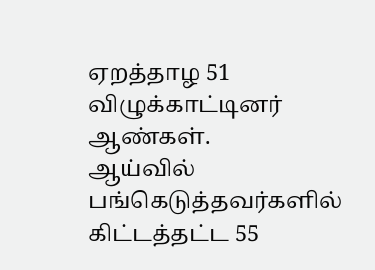ஏறத்தாழ 51 விழுக்காட்டினர் ஆண்கள்.
ஆய்வில் பங்கெடுத்தவர்களில் கிட்டத்தட்ட 55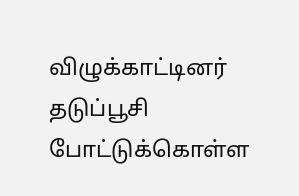விழுக்காட்டினர் தடுப்பூசி போட்டுக்கொள்ள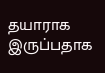தயாராக இருப்பதாக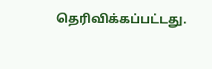தெரிவிக்கப்பட்டது.